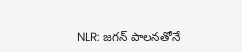NLR: జగన్ పాలనతోనే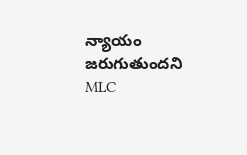న్యాయం జరుగుతుందని MLC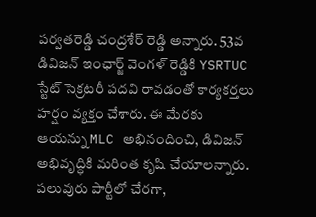పర్వతరెడ్డి చంద్రశేర్ రెడ్డి అన్నారు. 53వ డివిజన్ ఇంఛార్జ్ వెంగళ్ రెడ్డికి YSRTUC స్టేట్ సెక్రటరీ పదవి రావడంతో కార్యకర్తలు హర్షం వ్యక్తం చేశారు. ఈ మేరకు ఆయన్ను MLC అభినందించి, డివిజన్ అభివృద్ధికి మరింత కృషి చేయాలన్నారు. పలువురు పార్టీలో చేరగా,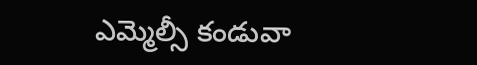ఎమ్మెల్సీ కండువా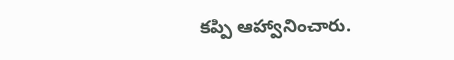కప్పి ఆహ్వానించారు.